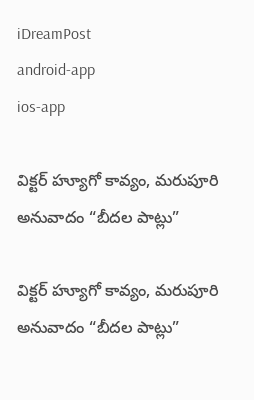iDreamPost
android-app
ios-app

విక్ట‌ర్ హ్యూగో కావ్యం, మ‌రుపూరి అనువాదం “బీద‌ల పాట్లు”

విక్ట‌ర్ హ్యూగో కావ్యం, మ‌రుపూరి అనువాదం “బీద‌ల పాట్లు”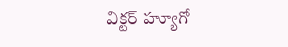విక్ట‌ర్ హ్యూగో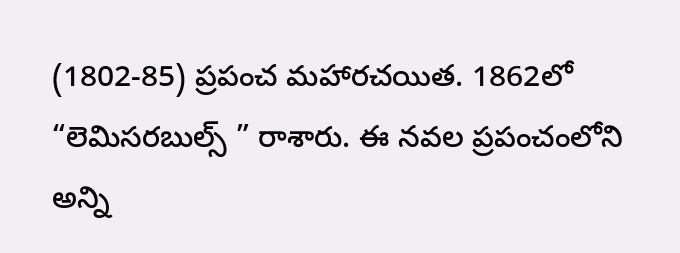(1802-85) ప్ర‌పంచ మ‌హార‌చ‌యిత. 1862లో “లెమిస‌ర‌బుల్స్ ” రాశారు. ఈ న‌వ‌ల ప్ర‌పంచంలోని అన్ని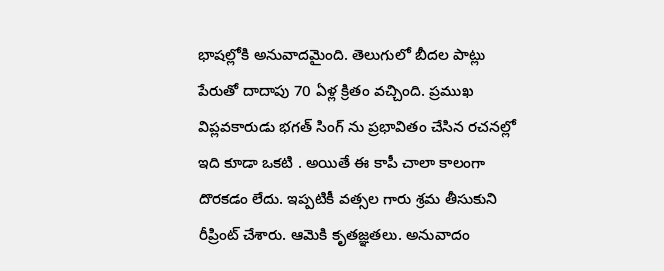భాష‌ల్లోకి అనువాద‌మైంది. తెలుగులో బీద‌ల పాట్లు పేరుతో దాదాపు 70 ఏళ్ల క్రితం వ‌చ్చింది. ప్రముఖ విప్లవకారుడు భగత్ సింగ్ ను ప్రభావితం చేసిన రచనల్లో ఇది కూడా ఒకటి . అయితే ఈ కాపీ చాలా కాలంగా దొర‌క‌డం లేదు. ఇప్ప‌టికీ వ‌త్స‌ల గారు శ్ర‌మ తీసుకుని రీప్రింట్ చేశారు. ఆమెకి కృత‌జ్ఞ‌త‌లు. అనువాదం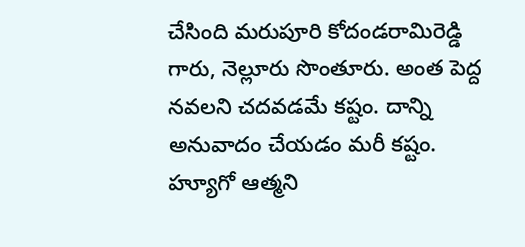చేసింది మ‌రుపూరి కోదండ‌రామిరెడ్డి గారు, నెల్లూరు సొంతూరు. అంత పెద్ద న‌వ‌ల‌ని చ‌ద‌వ‌డ‌మే క‌ష్టం. దాన్ని అనువాదం చేయ‌డం మ‌రీ క‌ష్టం. హ్యూగో ఆత్మ‌ని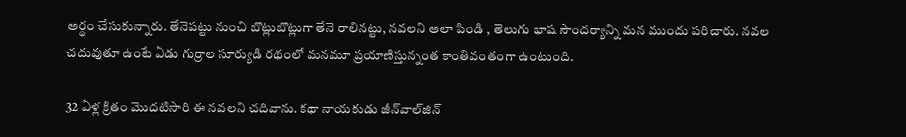అర్థం చేసుకున్నారు. తేనెప‌ట్టు నుంచి బొట్లుబొట్లుగా తేనె రాలిన‌ట్టు, న‌వ‌ల‌ని అలా పిండి , తెలుగు భాష సౌంద‌ర్యాన్ని మ‌న ముందు ప‌రిచారు. న‌వ‌ల చ‌దువుతూ ఉంటే ఏడు గుర్రాల సూర్యుడి ర‌థంలో మ‌నమూ ప్ర‌యాణిస్తున్నంత కాంతివంతంగా ఉంటుంది.

32 ఏళ్ల క్రితం మొద‌టిసారి ఈ న‌వ‌ల‌ని చ‌దివాను. క‌థా నాయ‌కుడు జీన్‌వాల్‌జిన్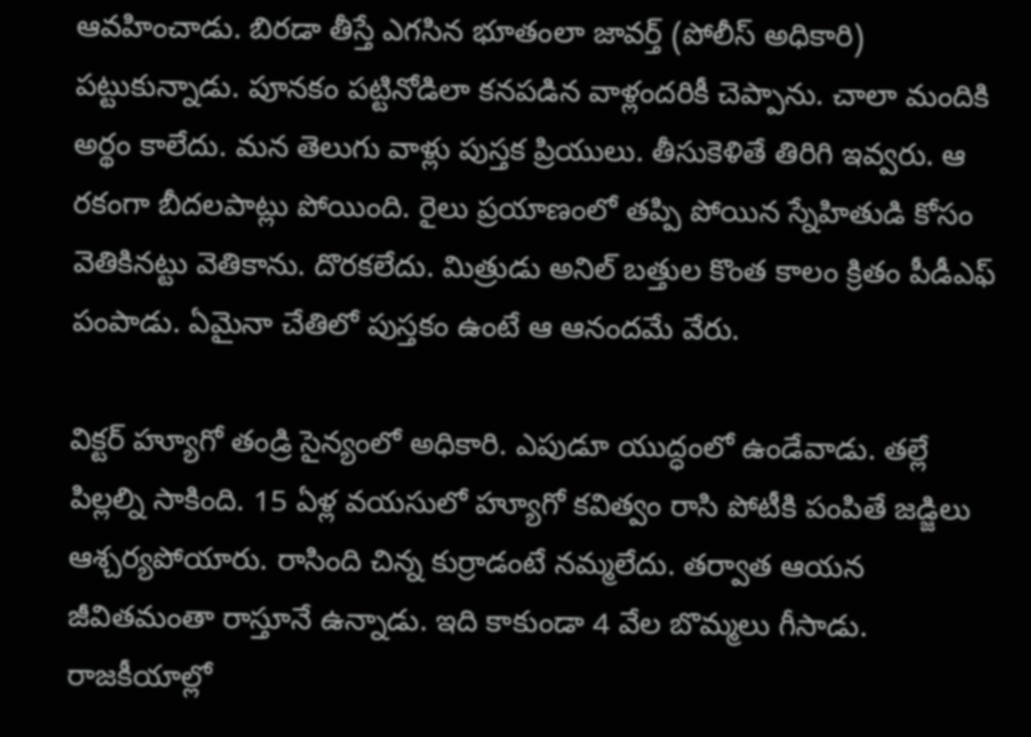ఆవ‌హించాడు. బిర‌డా తీస్తే ఎగ‌సిన భూతంలా జావ‌ర్త్ (పోలీస్ అధికారి) ప‌ట్టుకున్నాడు. పూన‌కం ప‌ట్టినోడిలా క‌న‌ప‌డిన వాళ్లంద‌రికీ చెప్పాను. చాలా మందికి అర్థం కాలేదు. మ‌న తెలుగు వాళ్లు పుస్త‌క ప్రియులు. తీసుకెళితే తిరిగి ఇవ్వ‌రు. ఆ ర‌కంగా బీద‌ల‌పాట్లు పోయింది. రైలు ప్ర‌యాణంలో త‌ప్పి పోయిన స్నేహితుడి కోసం వెతికిన‌ట్టు వెతికాను. దొర‌క‌లేదు. మిత్రుడు అనిల్ బ‌త్తుల కొంత కాలం క్రితం పీడీఎఫ్ పంపాడు. ఏమైనా చేతిలో పుస్త‌కం ఉంటే ఆ ఆనంద‌మే వేరు.

విక్ట‌ర్ హ్యూగో తండ్రి సైన్యంలో అధికారి. ఎపుడూ యుద్ధంలో ఉండేవాడు. త‌ల్లే పిల్ల‌ల్ని సాకింది. 15 ఏళ్ల వ‌య‌సులో హ్యూగో క‌విత్వం రాసి పోటీకి పంపితే జ‌డ్జిలు ఆశ్చ‌ర్య‌పోయారు. రాసింది చిన్న కుర్రాడంటే న‌మ్మ‌లేదు. త‌ర్వాత ఆయ‌న జీవిత‌మంతా రాస్తూనే ఉన్నాడు. ఇది కాకుండా 4 వేల బొమ్మ‌లు గీసాడు. రాజ‌కీయాల్లో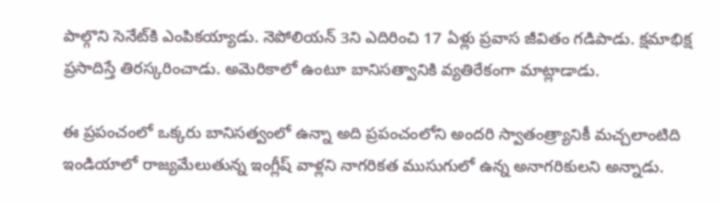పాల్గొని సెనేట్‌కి ఎంపిక‌య్యాడు. నెపోలియ‌న్ 3ని ఎదిరించి 17 ఏళ్లు ప్ర‌వాస జీవితం గ‌డిపాడు. క్ష‌మాభిక్ష ప్ర‌సాదిస్తే తిర‌స్క‌రించాడు. అమెరికాలో ఉంటూ బానిస‌త్వానికి వ్య‌తిరేకంగా మాట్లాడాడు.

ఈ ప్ర‌పంచంలో ఒక్క‌రు బానిస‌త్వంలో ఉన్నా అది ప్ర‌పంచంలోని అంద‌రి స్వాతంత్ర్యానికీ మ‌చ్చ‌లాంటిది ఇండియాలో రాజ్యమేలుతున్న ఇంగ్లీష్ వాళ్ల‌ని నాగ‌రికత ముసుగులో ఉన్న అనాగ‌రికుల‌ని అన్నాడు.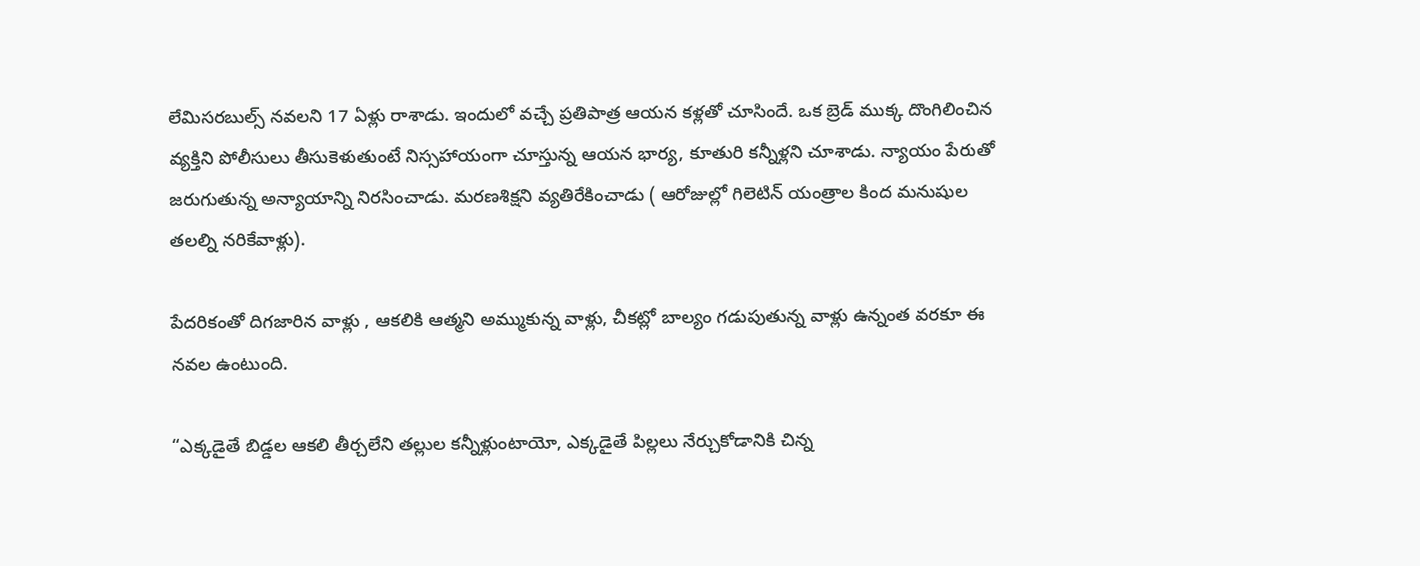లేమిస‌ర‌బుల్స్ న‌వ‌ల‌ని 17 ఏళ్లు రాశాడు. ఇందులో వ‌చ్చే ప్ర‌తిపాత్ర ఆయ‌న క‌ళ్ల‌తో చూసిందే. ఒక బ్రెడ్ ముక్క దొంగిలించిన వ్య‌క్తిని పోలీసులు తీసుకెళుతుంటే నిస్స‌హాయంగా చూస్తున్న ఆయ‌న భార్య‌, కూతురి క‌న్నీళ్ల‌ని చూశాడు. న్యాయం పేరుతో జ‌రుగుతున్న అన్యాయాన్ని నిర‌సించాడు. మ‌ర‌ణశిక్ష‌ని వ్య‌తిరేకించాడు ( ఆరోజుల్లో గిలెటిన్ యంత్రాల కింద‌ మ‌నుషుల త‌ల‌ల్ని న‌రికేవాళ్లు).

పేద‌రికంతో దిగ‌జారిన వాళ్లు , ఆక‌లికి ఆత్మ‌ని అమ్ముకున్న వాళ్లు, చీక‌ట్లో బాల్యం గ‌డుపుతున్న వాళ్లు ఉన్నంత వ‌ర‌కూ ఈ న‌వ‌ల ఉంటుంది.

“ఎక్క‌డైతే బిడ్డ‌ల ఆక‌లి తీర్చ‌లేని త‌ల్లుల క‌న్నీళ్లుంటాయో, ఎక్క‌డైతే పిల్ల‌లు నేర్చుకోడానికి చిన్న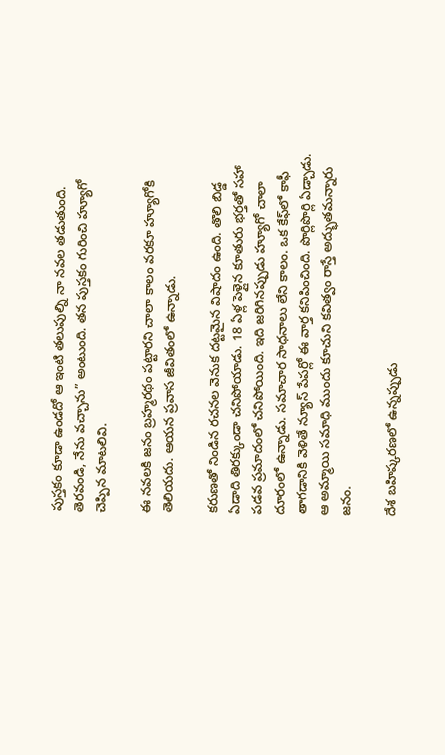పుస్త‌కం కూడా ఉండ‌దో ఆ ఇంటి త‌లుపుల్ని నా నవ‌ల త‌డుతుంది. తెర‌వండి, నేను వ‌చ్చాను” అంటుంది. త‌న పుస్త‌కం గురించి హ్యూగో చెప్పిన మాట‌లివి.

ఈ న‌వ‌ల‌కి జ‌నం బ్ర‌హ్మ‌ర‌థం ప‌ట్టార‌ని చాలా కాలం వ‌ర‌కూ హ్యూగోకి తెలియ‌దు. ఆయ‌న ప్ర‌వాస జీవితంలో ఉన్నాడు.

క‌రుణతో నిండిన ర‌చ‌న‌ల వెనుక ద‌ట్ట‌మైన విషాదం ఉంది. తొలి బిడ్డ ఏడాది తిర‌క్కుండా చ‌నిపోయాడు. 18 ఏళ్ల పెళ్లైన కూతురు భ‌ర్త‌తో స‌హా ప‌డ‌వ ప్ర‌మాదంలో చ‌నిపోయింది. ఇది జ‌రిగిన‌ప్పుడు హ్యూగో చాలా దూరంలో ఉన్నాడు. స‌మాచార సాధ‌నాలు లేని కాలం. ఒక కేఫ్‌లో కాఫీ తాగ‌డానికి వెళితే న్యూస్ పేప‌ర్లో ఈ వార్త క‌నిపించింది. పొర్లిపొర్లి ఏడ్చాడు. ఆ అమ్మాయి స‌మాధి ముందు కూచుని క‌విత్వం రాస్తే అద్భుత‌మ‌న్నారు జ‌నం.

దేశ బ‌హిష్క‌ర‌ణ‌లో ఉన్న‌ప్పుడు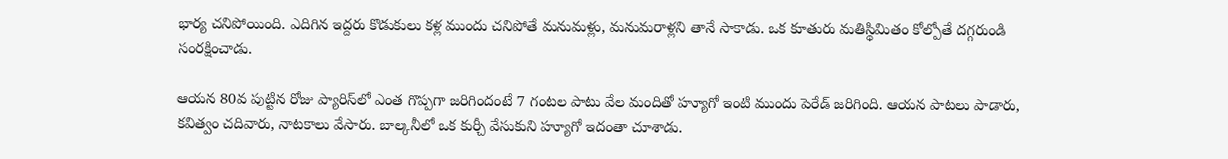భార్య చ‌నిపోయింది. ఎదిగిన ఇద్ద‌రు కొడుకులు క‌ళ్ల ముందు చ‌నిపోతే మ‌నుమ‌ళ్లు, మ‌నుమ‌రాళ్ల‌ని తానే సాకాడు. ఒక కూతురు మ‌తిస్థిమితం కోల్పోతే ద‌గ్గ‌రుండి సంర‌క్షించాడు.

ఆయ‌న 80వ పుట్టిన రోజు ప్యారిస్‌లో ఎంత గొప్ప‌గా జ‌రిగిందంటే 7 గంట‌ల పాటు వేల మందితో హ్యూగో ఇంటి ముందు పెరేడ్ జ‌రిగింది. ఆయ‌న పాట‌లు పాడారు, క‌విత్వం చ‌దివారు, నాట‌కాలు వేసారు. బాల్క‌నీలో ఒక కుర్చీ వేసుకుని హ్యూగో ఇదంతా చూశాడు.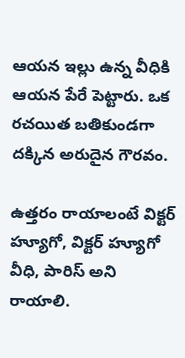ఆయ‌న ఇల్లు ఉన్న వీధికి ఆయ‌న పేరే పెట్టారు. ఒక ర‌చ‌యిత బ‌తికుండ‌గా ద‌క్కిన అరుదైన గౌర‌వం.

ఉత్త‌రం రాయాలంటే విక్ట‌ర్ హ్యూగో, విక్ట‌ర్ హ్యూగో వీధి, పారిస్ అని రాయాలి.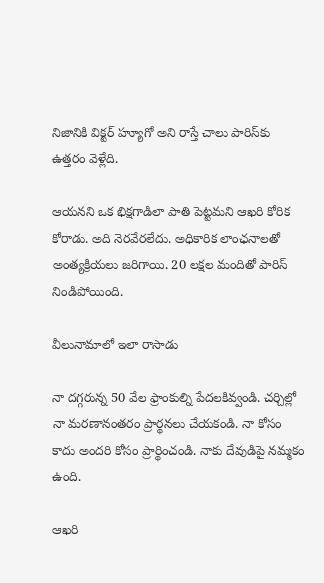నిజానికి విక్ట‌ర్ హ్యూగో అని రాస్తే చాలు పారిస్‌కు ఉత్త‌రం వెళ్లేది.

ఆయ‌న‌ని ఒక భిక్ష‌గాడిలా పాతి పెట్ట‌మ‌ని ఆఖ‌రి కోరిక కోరాడు. అది నెర‌వేర‌లేదు. అధికారిక లాంఛ‌నాల‌తో అంత్య‌క్రియ‌లు జ‌రిగాయి. 20 ల‌క్ష‌ల మందితో పారిస్ నిండిపోయింది.

వీలునామాలో ఇలా రాసాడు

నా ద‌గ్గ‌రున్న 50 వేల ఫ్రాంకుల్ని పేద‌ల‌కివ్వండి. చ‌ర్చిల్లో నా మ‌ర‌ణానంత‌రం ప్రార్థ‌న‌లు చేయ‌కండి. నా కోసం కాదు అంద‌రి కోసం ప్రార్థించండి. నాకు దేవుడిపై న‌మ్మ‌కం ఉంది.

ఆఖ‌రి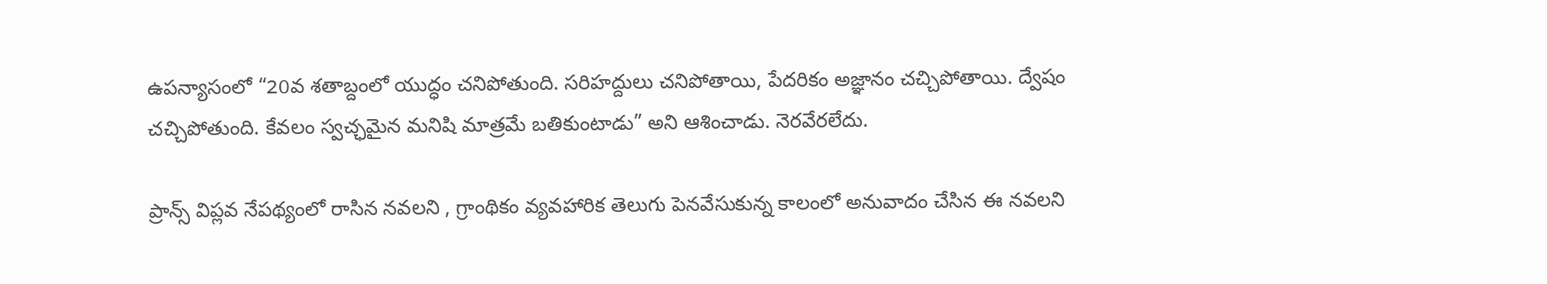ఉప‌న్యాసంలో “20వ శ‌తాబ్దంలో యుద్ధం చ‌నిపోతుంది. స‌రిహ‌ద్దులు చ‌నిపోతాయి, పేద‌రికం అజ్ఞానం చ‌చ్చిపోతాయి. ద్వేషం చ‌చ్చిపోతుంది. కేవ‌లం స్వ‌చ్ఛ‌మైన మ‌నిషి మాత్ర‌మే బ‌తికుంటాడు” అని ఆశించాడు. నెర‌వేర‌లేదు.

ప్రాన్స్ విప్ల‌వ నేప‌థ్యంలో రాసిన న‌వ‌ల‌ని , గ్రాంథికం వ్య‌వ‌హారిక తెలుగు పెన‌వేసుకున్న కాలంలో అనువాదం చేసిన ఈ న‌వ‌ల‌ని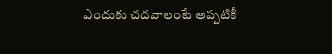ఎందుకు చ‌ద‌వాలంటే అప్ప‌టికీ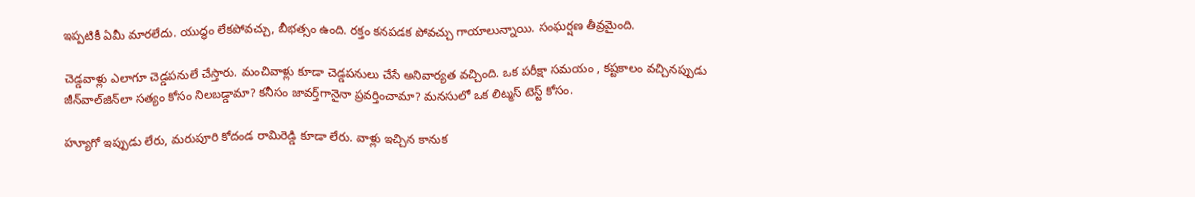ఇప్ప‌టికీ ఏమీ మార‌లేదు. యుద్ధం లేక‌పోవ‌చ్చు, బీభ‌త్సం ఉంది. ర‌క్తం క‌న‌ప‌డ‌క పోవ‌చ్చు గాయాలున్నాయి. సంఘ‌ర్ష‌ణ తీవ్ర‌మైంది.

చెడ్డ‌వాళ్లు ఎలాగూ చెడ్డ‌ప‌నులే చేస్తారు. మంచివాళ్లు కూడా చెడ్డ‌ప‌నులు చేసే అనివార్య‌త వ‌చ్చింది. ఒక ప‌రీక్షా స‌మ‌యం , క‌ష్ట‌కాలం వ‌చ్చిన‌ప్పుడు జీన్‌వాల్‌జిన్‌లా స‌త్యం కోసం నిల‌బ‌డ్డామా? క‌నీసం జావ‌ర్త్‌గానైనా ప్ర‌వ‌ర్తించామా? మ‌న‌సులో ఒక లిట్మ‌స్ టెస్ట్ కోసం.

హ్యూగో ఇప్పుడు లేరు, మ‌రుపూరి కోదండ రామిరెడ్డి కూడా లేరు. వాళ్లు ఇచ్చిన కానుక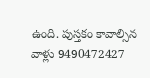ఉంది. పుస్త‌కం కావాల్సిన వాళ్లు 9490472427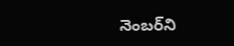నెంబ‌ర్‌ని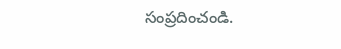సంప్ర‌దించండి.